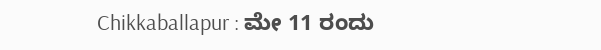Chikkaballapur : ಮೇ 11 ರಂದು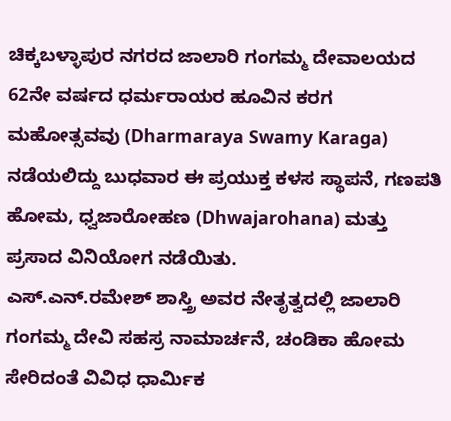ಚಿಕ್ಕಬಳ್ಳಾಪುರ ನಗರದ ಜಾಲಾರಿ ಗಂಗಮ್ಮ ದೇವಾಲಯದ 62ನೇ ವರ್ಷದ ಧರ್ಮರಾಯರ ಹೂವಿನ ಕರಗ ಮಹೋತ್ಸವವು (Dharmaraya Swamy Karaga) ನಡೆಯಲಿದ್ದು ಬುಧವಾರ ಈ ಪ್ರಯುಕ್ತ ಕಳಸ ಸ್ಥಾಪನೆ, ಗಣಪತಿ ಹೋಮ, ಧ್ವಜಾರೋಹಣ (Dhwajarohana) ಮತ್ತು ಪ್ರಸಾದ ವಿನಿಯೋಗ ನಡೆಯಿತು.
ಎಸ್.ಎನ್.ರಮೇಶ್ ಶಾಸ್ತ್ರಿ ಅವರ ನೇತೃತ್ವದಲ್ಲಿ ಜಾಲಾರಿ ಗಂಗಮ್ಮ ದೇವಿ ಸಹಸ್ರ ನಾಮಾರ್ಚನೆ, ಚಂಡಿಕಾ ಹೋಮ ಸೇರಿದಂತೆ ವಿವಿಧ ಧಾರ್ಮಿಕ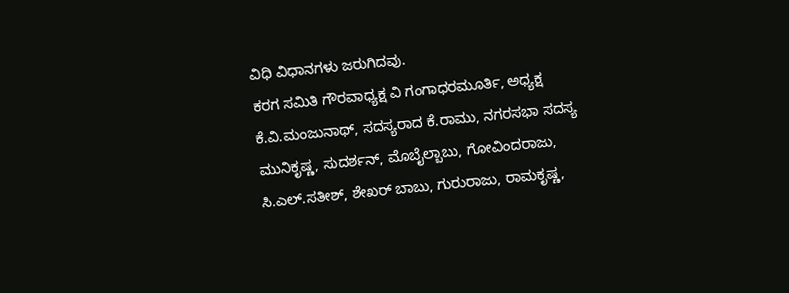ವಿಧಿ ವಿಧಾನಗಳು ಜರುಗಿದವು.
ಕರಗ ಸಮಿತಿ ಗೌರವಾಧ್ಯಕ್ಷ ವಿ ಗಂಗಾಧರಮೂರ್ತಿ, ಅಧ್ಯಕ್ಷ ಕೆ.ವಿ.ಮಂಜುನಾಥ್, ಸದಸ್ಯರಾದ ಕೆ.ರಾಮು, ನಗರಸಭಾ ಸದಸ್ಯ ಮುನಿಕೃಷ್ಣ, ಸುದರ್ಶನ್, ಮೊಬೈಲ್ಬಾಬು, ಗೋವಿಂದರಾಜು, ಸಿ.ಎಲ್.ಸತೀಶ್, ಶೇಖರ್ ಬಾಬು, ಗುರುರಾಜು, ರಾಮಕೃಷ್ಣ,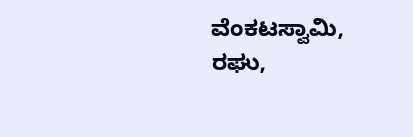ವೆಂಕಟಸ್ವಾಮಿ, ರಘು,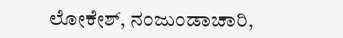ಲೋಕೇಶ್, ನಂಜುಂಡಾಚಾರಿ,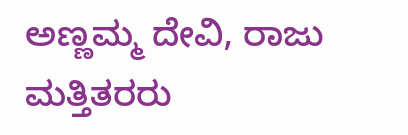ಅಣ್ಣಮ್ಮ ದೇವಿ, ರಾಜು ಮತ್ತಿತರರು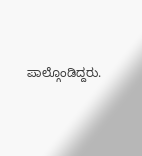ಪಾಲ್ಗೊಂಡಿದ್ದರು.